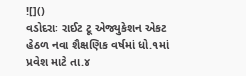![]()
વડોદરાઃ રાઈટ ટૂ એજ્યુકેશન એકટ હેઠળ નવા શૈક્ષણિક વર્ષમાં ધો.૧માં પ્રવેશ માટે તા.૪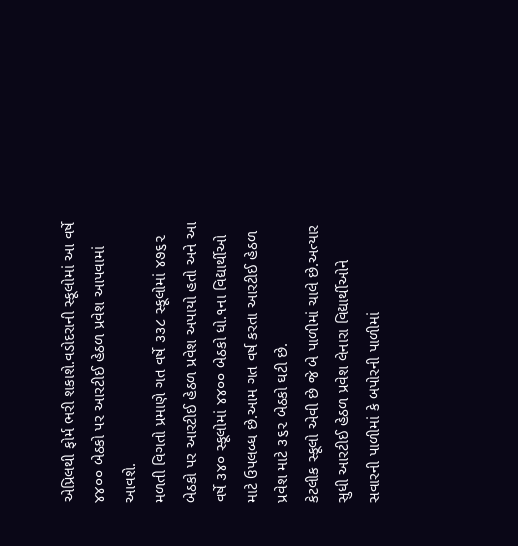એપ્રિલથી ફોર્મ ભરી શકાશે.વડોદરાની સ્કૂલોમાં આ વર્ષે ૪૪૦૦ બેઠકો પર આરટીઈ હેઠળ પ્રવેશ આપવામાં આવશે.
મળતી વિગતો પ્રમાણે ગત વર્ષે ૩૩૮ સ્કૂલોમાં ૪૭૬૨ બેઠકો પર આરટીઈ હેઠળ પ્રવેશ અપાયો હતો અને આ વર્ષે ૩૪૦ સ્કૂલોમાં ૪૪૦૦ બેઠકો ધો.૧ના વિદ્યાર્થીઓ માટે ઉપલબ્ધ છે.આમ ગત વર્ષ કરતા આરટીઈ હેઠળ પ્રવેશ માટે ૩૬૨ બેઠકો ઘટી છે.
કેટલીક સ્કૂલો એવી છે જે બે પાળીમાં ચાલે છે.અત્યાર સુધી આરટીઈ હેઠળ પ્રવેશ લેનારા વિદ્યાર્થીઓને સવારની પાળીમાં કે બપોરની પાળીમાં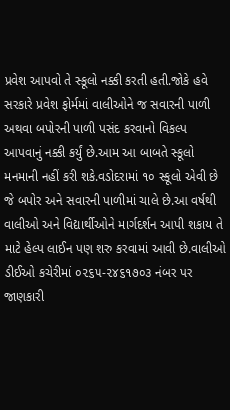પ્રવેશ આપવો તે સ્કૂલો નક્કી કરતી હતી.જોકે હવે સરકારે પ્રવેશ ફોર્મમાં વાલીઓને જ સવારની પાળી અથવા બપોરની પાળી પસંદ કરવાનો વિકલ્પ આપવાનું નક્કી કર્યું છે.આમ આ બાબતે સ્કૂલો મનમાની નહીં કરી શકે.વડોદરામાં ૧૦ સ્કૂલો એવી છે જે બપોર અને સવારની પાળીમાં ચાલે છે.આ વર્ષથી વાલીઓ અને વિદ્યાર્થીઓને માર્ગદર્શન આપી શકાય તે માટે હેલ્પ લાઈન પણ શરુ કરવામાં આવી છે.વાલીઓ ડીઈઓ કચેરીમાં ૦૨૬૫-૨૪૬૧૭૦૩ નંબર પર જાણકારી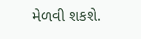મેળવી શકશે.